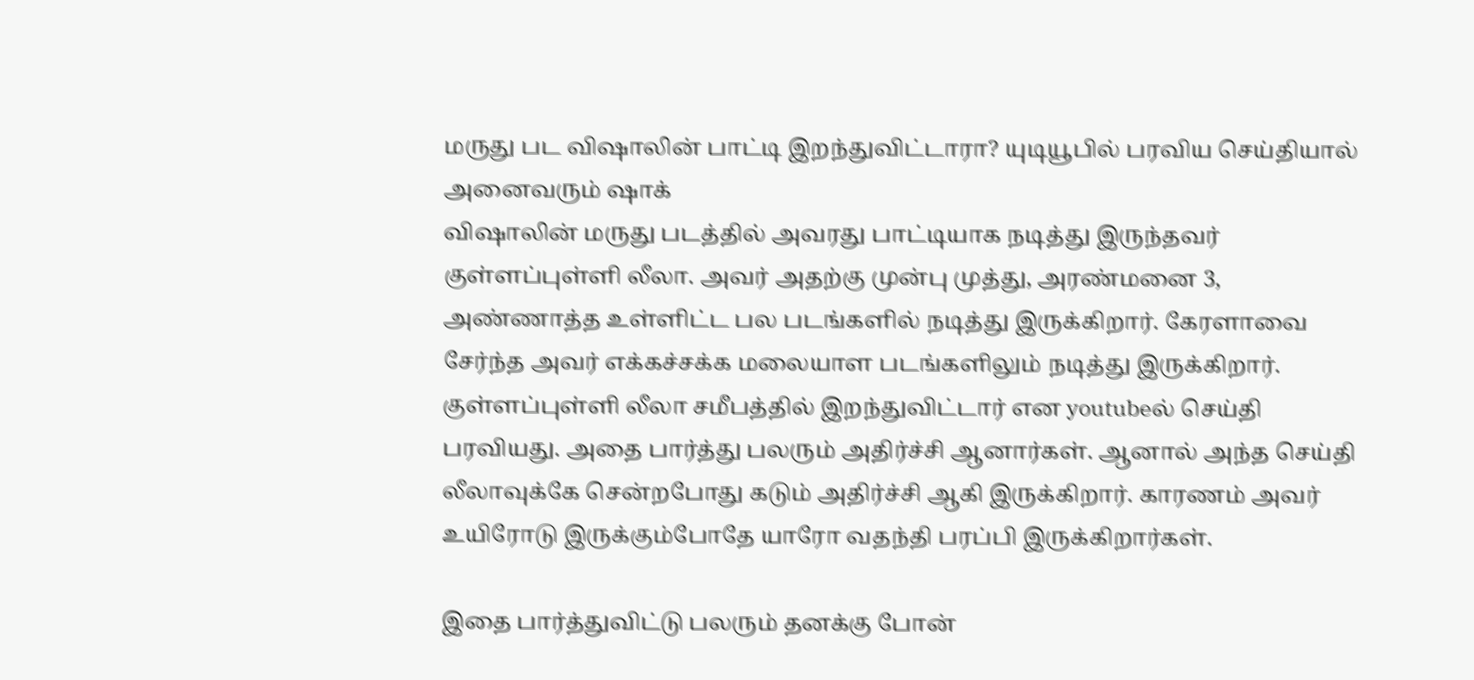மருது பட விஷாலின் பாட்டி இறந்துவிட்டாரா? யுடியூபில் பரவிய செய்தியால் அனைவரும் ஷாக்
விஷாலின் மருது படத்தில் அவரது பாட்டியாக நடித்து இருந்தவர் குள்ளப்புள்ளி லீலா. அவர் அதற்கு முன்பு முத்து, அரண்மனை 3, அண்ணாத்த உள்ளிட்ட பல படங்களில் நடித்து இருக்கிறார். கேரளாவை சேர்ந்த அவர் எக்கச்சக்க மலையாள படங்களிலும் நடித்து இருக்கிறார்.
குள்ளப்புள்ளி லீலா சமீபத்தில் இறந்துவிட்டார் என youtubeல் செய்தி பரவியது. அதை பார்த்து பலரும் அதிர்ச்சி ஆனார்கள். ஆனால் அந்த செய்தி லீலாவுக்கே சென்றபோது கடும் அதிர்ச்சி ஆகி இருக்கிறார். காரணம் அவர் உயிரோடு இருக்கும்போதே யாரோ வதந்தி பரப்பி இருக்கிறார்கள்.

இதை பார்த்துவிட்டு பலரும் தனக்கு போன்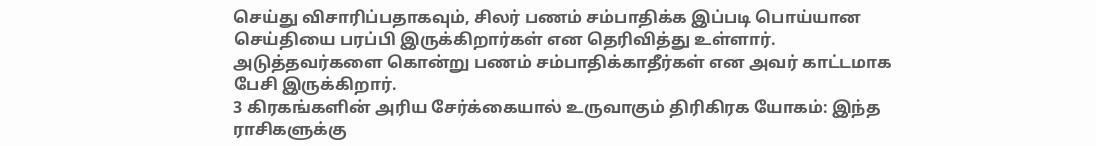செய்து விசாரிப்பதாகவும், சிலர் பணம் சம்பாதிக்க இப்படி பொய்யான செய்தியை பரப்பி இருக்கிறார்கள் என தெரிவித்து உள்ளார்.
அடுத்தவர்களை கொன்று பணம் சம்பாதிக்காதீர்கள் என அவர் காட்டமாக பேசி இருக்கிறார்.
3 கிரகங்களின் அரிய சேர்க்கையால் உருவாகும் திரிகிரக யோகம்: இந்த ராசிகளுக்கு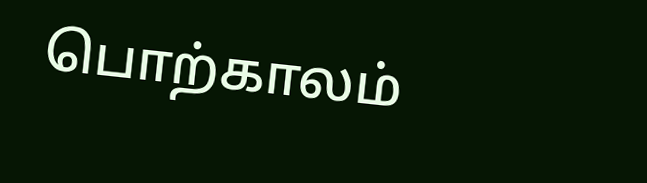பொற்காலம்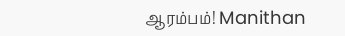ஆரம்பம்! Manithan